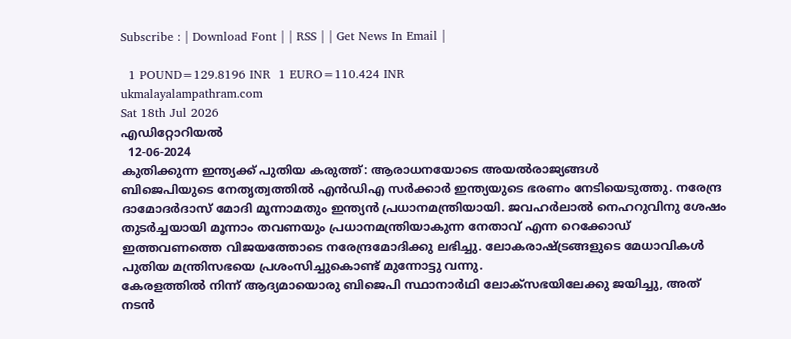Subscribe : | Download Font | | RSS | | Get News In Email |

  1 POUND=129.8196 INR  1 EURO=110.424 INR
ukmalayalampathram.com
Sat 18th Jul 2026
എഡിറ്റോറിയല്‍
  12-06-2024
കുതിക്കുന്ന ഇന്ത്യക്ക് പുതിയ കരുത്ത്: ആരാധനയോടെ അയല്‍രാജ്യങ്ങള്‍
ബിജെപിയുടെ നേതൃത്വത്തില്‍ എന്‍ഡിഎ സര്‍ക്കാര്‍ ഇന്ത്യയുടെ ഭരണം നേടിയെടുത്തു. നരേന്ദ്ര ദാമോദര്‍ദാസ് മോദി മൂന്നാമതും ഇന്ത്യന്‍ പ്രധാനമന്ത്രിയായി. ജവഹര്‍ലാല്‍ നെഹറുവിനു ശേഷം തുടര്‍ച്ചയായി മൂന്നാം തവണയും പ്രധാനമന്ത്രിയാകുന്ന നേതാവ് എന്ന റെക്കോഡ് ഇത്തവണത്തെ വിജയത്തോടെ നരേന്ദ്രമോദിക്കു ലഭിച്ചു. ലോകരാഷ്ട്രങ്ങളുടെ മേധാവികള്‍ പുതിയ മന്ത്രിസഭയെ പ്രശംസിച്ചുകൊണ്ട് മുന്നോട്ടു വന്നു.
കേരളത്തില്‍ നിന്ന് ആദ്യമായൊരു ബിജെപി സ്ഥാനാര്‍ഥി ലോക്‌സഭയിലേക്കു ജയിച്ചു, അത് നടന്‍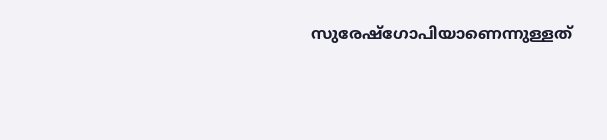സുരേഷ്‌ഗോപിയാണെന്നുള്ളത്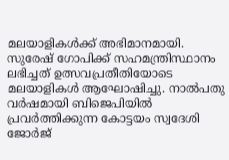മലയാളികള്‍ക്ക് അഭിമാനമായി. സുരേഷ് ഗോപിക്ക് സഹമന്ത്രിസ്ഥാനം ലഭിച്ചത് ഉത്സവപ്രതീതിയോടെ മലയാളികള്‍ ആഘോഷിച്ചു. നാല്‍പതു വര്‍ഷമായി ബിജെപിയില്‍ പ്രവര്‍ത്തിക്കുന്ന കോട്ടയം സ്വദേശി ജോര്‍ജ്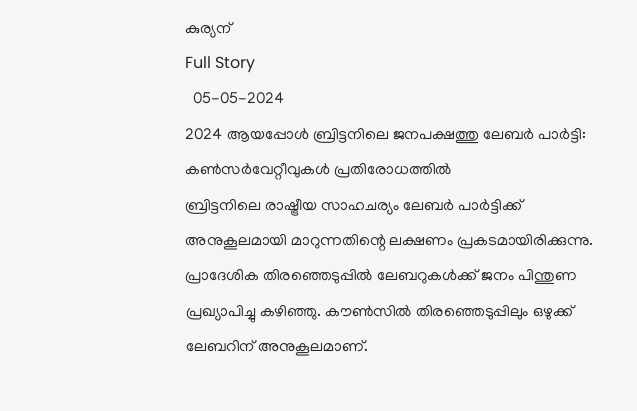കുര്യന്
Full Story
  05-05-2024
2024 ആയപ്പോള്‍ ബ്രിട്ടനിലെ ജനപക്ഷത്തു ലേബര്‍ പാര്‍ട്ടി: കണ്‍സര്‍വേറ്റീവുകള്‍ പ്രതിരോധത്തില്‍
ബ്രിട്ടനിലെ രാഷ്ട്രീയ സാഹചര്യം ലേബര്‍ പാര്‍ട്ടിക്ക് അനുകൂലമായി മാറുന്നതിന്റെ ലക്ഷണം പ്രകടമായിരിക്കുന്നു. പ്രാദേശിക തിരഞ്ഞെടുപ്പില്‍ ലേബറുകള്‍ക്ക് ജനം പിന്തുണ പ്രഖ്യാപിച്ചു കഴിഞ്ഞു. കൗണ്‍സില്‍ തിരഞ്ഞെടുപ്പിലും ഒഴുക്ക് ലേബറിന് അനുകൂലമാണ്.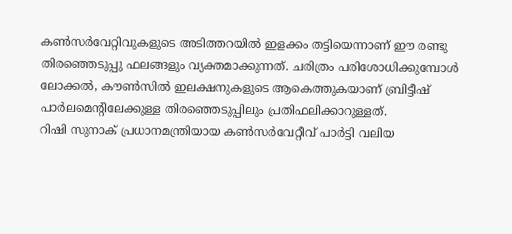കണ്‍സര്‍വേറ്റിവുകളുടെ അടിത്തറയില്‍ ഇളക്കം തട്ടിയെന്നാണ് ഈ രണ്ടു തിരഞ്ഞെടുപ്പു ഫലങ്ങളും വ്യക്തമാക്കുന്നത്. ചരിത്രം പരിശോധിക്കുമ്പോള്‍ ലോക്കല്‍, കൗണ്‍സില്‍ ഇലക്ഷനുകളുടെ ആകെത്തുകയാണ് ബ്രിട്ടീഷ് പാര്‍ലമെന്റിലേക്കുള്ള തിരഞ്ഞെടുപ്പിലും പ്രതിഫലിക്കാറുള്ളത്.
റിഷി സുനാക് പ്രധാനമന്ത്രിയായ കണ്‍സര്‍വേറ്റീവ് പാര്‍ട്ടി വലിയ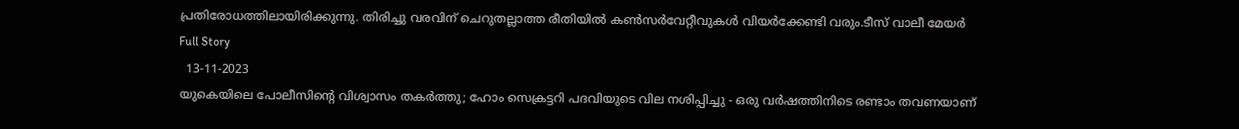പ്രതിരോധത്തിലായിരിക്കുന്നു. തിരിച്ചു വരവിന് ചെറുതല്ലാത്ത രീതിയില്‍ കണ്‍സര്‍വേറ്റീവുകള്‍ വിയര്‍ക്കേണ്ടി വരും.ടീസ് വാലീ മേയര്‍
Full Story
  13-11-2023
യുകെയിലെ പോലീസിന്റെ വിശ്വാസം തകര്‍ത്തു; ഹോം സെക്രട്ടറി പദവിയുടെ വില നശിപ്പിച്ചു - ഒരു വര്‍ഷത്തിനിടെ രണ്ടാം തവണയാണ്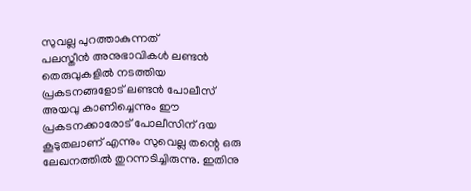സുവല്ല പുറത്താകുന്നത്
പലസ്തീന്‍ അനുഭാവികള്‍ ലണ്ടന്‍ തെരുവുകളില്‍ നടത്തിയ പ്രകടനങ്ങളോട് ലണ്ടന്‍ പോലീസ് അയവു കാണിച്ചെന്നും ഈ പ്രകടനക്കാരോട് പോലീസിന് ദയ കൂടുതലാണ് എന്നും സുവെല്ല തന്റെ ഒരു ലേഖനത്തില്‍ തുറന്നടിച്ചിരുന്നു. ഇതിനു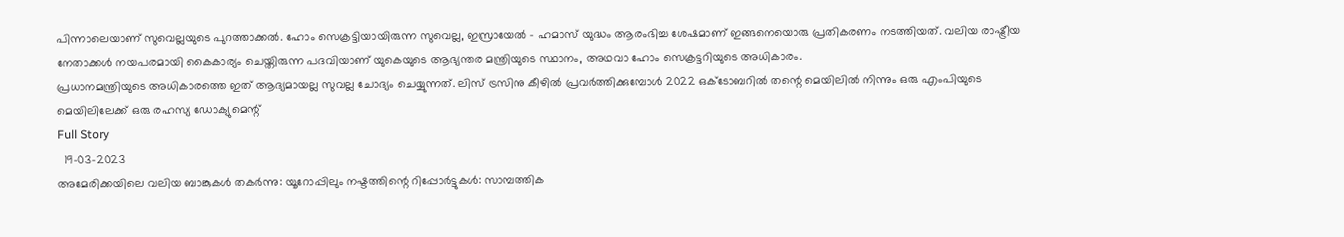പിന്നാലെയാണ് സുവെല്ലയുടെ പുറത്താക്കല്‍. ഹോം സെക്രട്ടിയായിരുന്ന സുവെല്ല, ഇസ്രായേല്‍ - ഹമാസ് യുദ്ധം ആരംഭിച്ച ശേഷമാണ് ഇങ്ങനെയൊരു പ്രതികരണം നടത്തിയത്. വലിയ രാഷ്ട്രീയ നേതാക്കള്‍ നയപരമായി കൈകാര്യം ചെയ്തിരുന്ന പദവിയാണ് യുകെയുടെ ആഭ്യന്തര മന്ത്രിയുടെ സ്ഥാനം, അഥവാ ഹോം സെക്രട്ടറിയുടെ അധികാരം.
പ്രധാനമന്ത്രിയുടെ അധികാരത്തെ ഇത് ആദ്യമായല്ല സുവല്ല ചോദ്യം ചെയ്യുന്നത്. ലിസ് ട്രസിനു കീഴില്‍ പ്രവര്‍ത്തിക്കുമ്പോള്‍ 2022 ഒക്ടോബറില്‍ തന്റെ മെയിലില്‍ നിന്നും ഒരു എംപിയുടെ മെയിലിലേക്ക് ഒരു രഹസ്യ ഡോക്യുമെന്റ്
Full Story
  19-03-2023
അമേരിക്കയിലെ വലിയ ബാങ്കുകള്‍ തകര്‍ന്നു: യൂറോപ്പിലും നഷ്ടത്തിന്റെ റിപ്പോര്‍ട്ടുകള്‍: സാമ്പത്തിക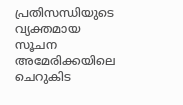പ്രതിസന്ധിയുടെ വ്യക്തമായ സൂചന
അമേരിക്കയിലെ ചെറുകിട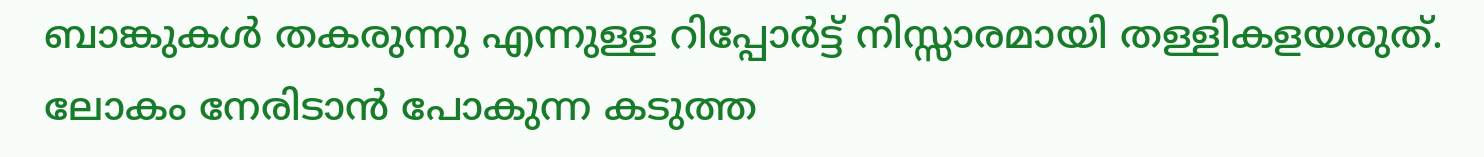ബാങ്കുകള്‍ തകരുന്നു എന്നുള്ള റിപ്പോര്‍ട്ട് നിസ്സാരമായി തള്ളികളയരുത്. ലോകം നേരിടാന്‍ പോകുന്ന കടുത്ത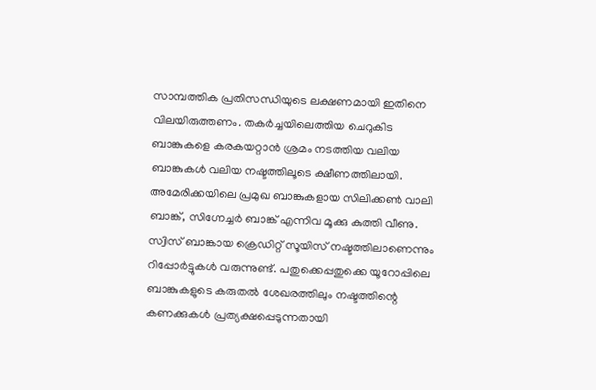സാമ്പത്തിക പ്രതിസന്ധിയുടെ ലക്ഷണമായി ഇതിനെ വിലയിരുത്തണം. തകര്‍ച്ചയിലെത്തിയ ചെറുകിട ബാങ്കുകളെ കരകയറ്റാന്‍ ശ്രമം നടത്തിയ വലിയ ബാങ്കുകള്‍ വലിയ നഷ്ടത്തിലൂടെ ക്ഷീണത്തിലായി. അമേരിക്കയിലെ പ്രമുഖ ബാങ്കുകളായ സിലിക്കണ്‍ വാലി ബാങ്ക്, സിഗ്നേച്ചര്‍ ബാങ്ക് എന്നിവ മൂക്കു കുത്തി വീണു. സ്വിസ് ബാങ്കായ ക്രെഡിറ്റ് സൂയിസ് നഷ്ടത്തിലാണെന്നും റിപ്പോര്‍ട്ടുകള്‍ വരുന്നുണ്ട്. പതുക്കെപ്പതുക്കെ യൂറോപ്പിലെ ബാങ്കുകളുടെ കരുതല്‍ ശേഖരത്തിലും നഷ്ടത്തിന്റെ കണക്കുകള്‍ പ്രത്യക്ഷപ്പെടുന്നതായി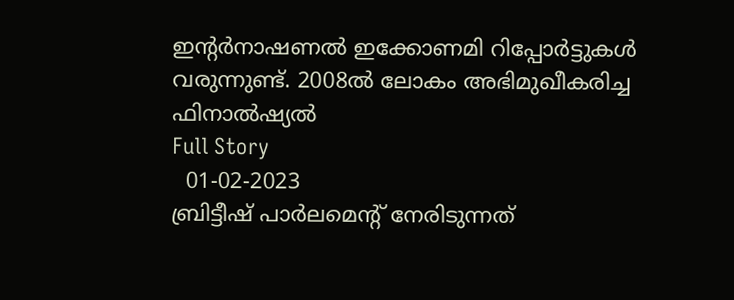ഇന്റര്‍നാഷണല്‍ ഇക്കോണമി റിപ്പോര്‍ട്ടുകള്‍ വരുന്നുണ്ട്. 2008ല്‍ ലോകം അഭിമുഖീകരിച്ച ഫിനാല്‍ഷ്യല്‍
Full Story
  01-02-2023
ബ്രിട്ടീഷ് പാര്‍ലമെന്റ് നേരിടുന്നത്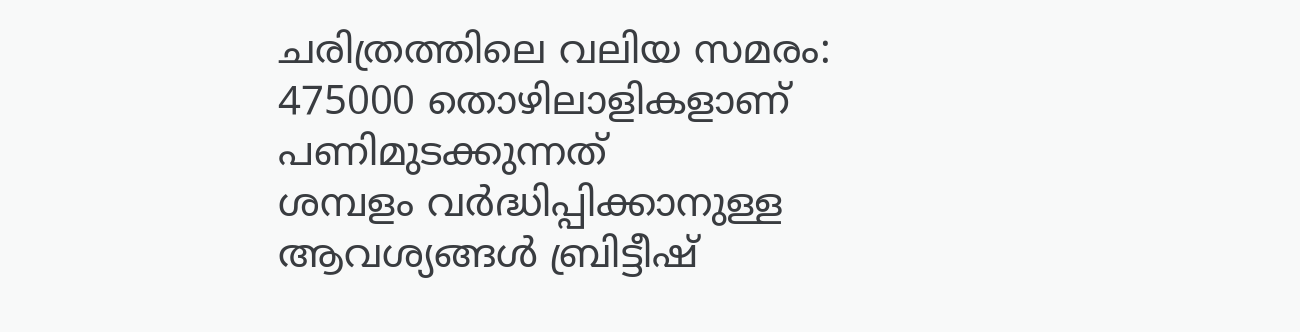ചരിത്രത്തിലെ വലിയ സമരം: 475000 തൊഴിലാളികളാണ് പണിമുടക്കുന്നത്
ശമ്പളം വര്‍ദ്ധിപ്പിക്കാനുള്ള ആവശ്യങ്ങള്‍ ബ്രിട്ടീഷ്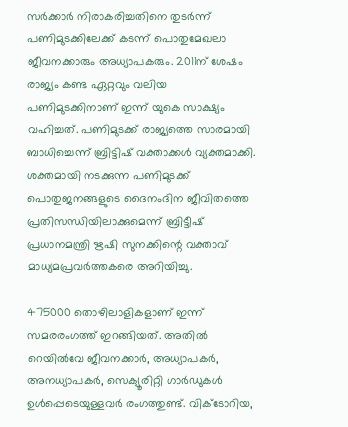സര്‍ക്കാര്‍ നിരാകരിച്ചതിനെ തുടര്‍ന്ന് പണിമുടക്കിലേക്ക് കടന്ന് പൊതുമേഖലാ ജീവനക്കാരും അധ്യാപകരും. 2011ന് ശേഷം രാജ്യം കണ്ട ഏറ്റവും വലിയ പണിമുടക്കിനാണ് ഇന്ന് യുകെ സാക്ഷ്യം വഹിച്ചത്. പണിമുടക്ക് രാജ്യത്തെ സാരമായി ബാധിച്ചെന്ന് ബ്രിട്ടിഷ് വക്താക്കള്‍ വ്യക്തമാക്കി. ശക്തമായി നടക്കുന്ന പണിമുടക്ക് പൊതുജനങ്ങളുടെ ദൈനംദിന ജീവിതത്തെ പ്രതിസന്ധിയിലാക്കുമെന്ന് ബ്രിട്ടീഷ് പ്രധാനമന്ത്രി ഋഷി സുനക്കിന്റെ വക്താവ് മാധ്യമപ്രവര്‍ത്തകരെ അറിയിച്ചു.

475000 തൊഴിലാളികളാണ് ഇന്ന് സമരരംഗത്ത് ഇറങ്ങിയത്. അതില്‍ റെയില്‍വേ ജീവനക്കാര്‍, അധ്യാപകര്‍, അനധ്യാപകര്‍, സെക്യൂരിറ്റി ഗാര്‍ഡുകള്‍ ഉള്‍പ്പെടെയുള്ളവര്‍ രംഗത്തുണ്ട്. വിക്ടോറിയ,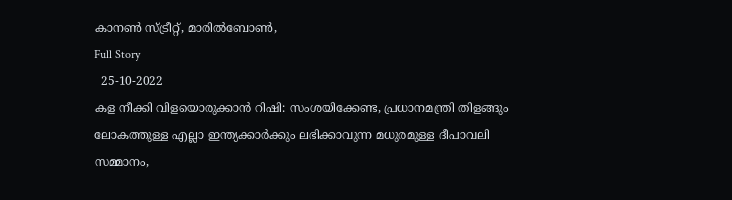കാനണ്‍ സ്ട്രീറ്റ്, മാരില്‍ബോണ്‍,
Full Story
  25-10-2022
കള നീക്കി വിളയൊരുക്കാന്‍ റിഷി: സംശയിക്കേണ്ട, പ്രധാനമന്ത്രി തിളങ്ങും
ലോകത്തുള്ള എല്ലാ ഇന്ത്യക്കാര്‍ക്കും ലഭിക്കാവുന്ന മധുരമുള്ള ദീപാവലി സമ്മാനം,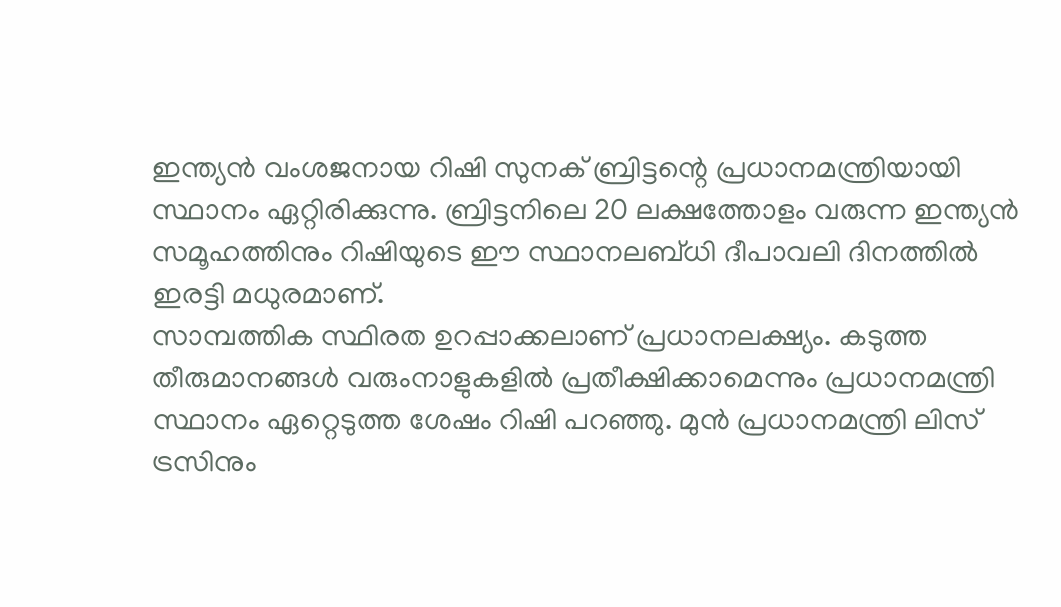ഇന്ത്യന്‍ വംശജനായ റിഷി സുനക് ബ്രിട്ടന്റെ പ്രധാനമന്ത്രിയായി സ്ഥാനം ഏറ്റിരിക്കുന്നു. ബ്രിട്ടനിലെ 20 ലക്ഷത്തോളം വരുന്ന ഇന്ത്യന്‍ സമൂഹത്തിനും റിഷിയുടെ ഈ സ്ഥാനലബ്ധി ദീപാവലി ദിനത്തില്‍ ഇരട്ടി മധുരമാണ്.
സാമ്പത്തിക സ്ഥിരത ഉറപ്പാക്കലാണ് പ്രധാനലക്ഷ്യം. കടുത്ത തീരുമാനങ്ങള്‍ വരുംനാളുകളില്‍ പ്രതീക്ഷിക്കാമെന്നും പ്രധാനമന്ത്രി സ്ഥാനം ഏറ്റെടുത്ത ശേഷം റിഷി പറഞ്ഞു. മുന്‍ പ്രധാനമന്ത്രി ലിസ് ട്രസിനും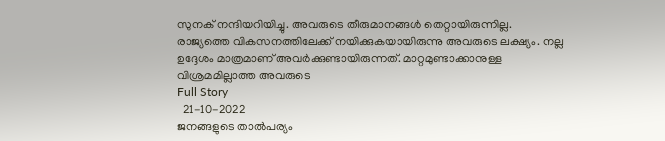സുനക് നന്ദിയറിയിച്ചു. അവരുടെ തീരുമാനങ്ങള്‍ തെറ്റായിരുന്നില്ല. രാജ്യത്തെ വികസനത്തിലേക്ക് നയിക്കുകയായിരുന്നു അവരുടെ ലക്ഷ്യം. നല്ല ഉദ്ദേശം മാത്രമാണ് അവര്‍ക്കുണ്ടായിരുന്നത്. മാറ്റമുണ്ടാക്കാനുള്ള വിശ്രമമില്ലാത്ത അവരുടെ
Full Story
  21-10-2022
ജനങ്ങളുടെ താല്‍പര്യം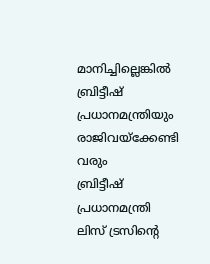മാനിച്ചില്ലെങ്കില്‍ ബ്രിട്ടീഷ് പ്രധാനമന്ത്രിയും രാജിവയ്‌ക്കേണ്ടി വരും
ബ്രിട്ടീഷ് പ്രധാനമന്ത്രി ലിസ് ട്രസിന്റെ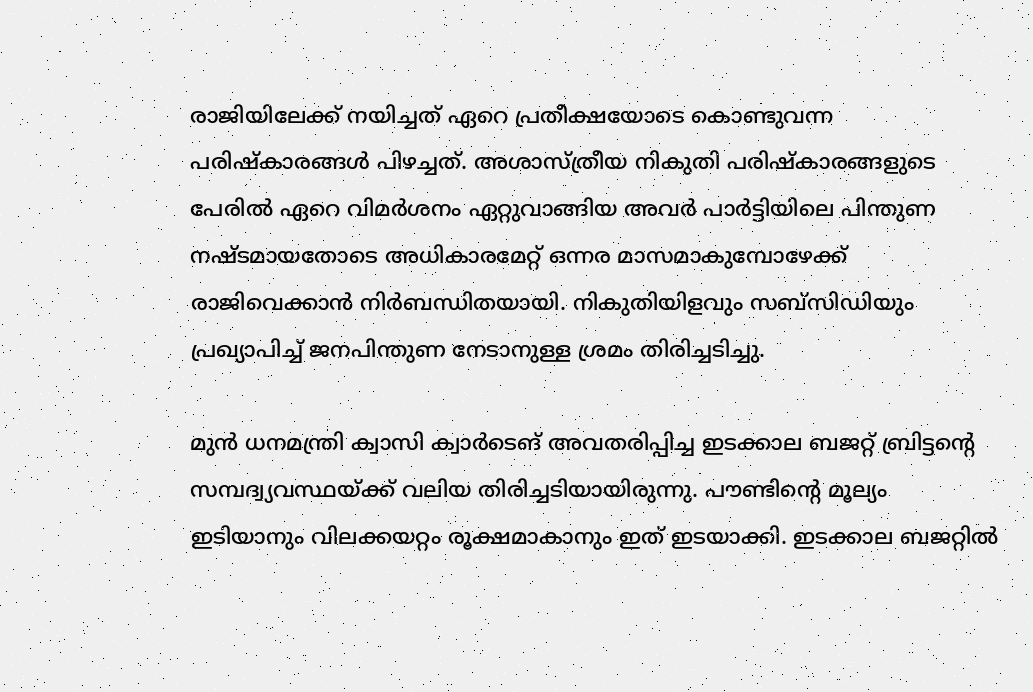രാജിയിലേക്ക് നയിച്ചത് ഏറെ പ്രതീക്ഷയോടെ കൊണ്ടുവന്ന പരിഷ്‌കാരങ്ങള്‍ പിഴച്ചത്. അശാസ്ത്രീയ നികുതി പരിഷ്‌കാരങ്ങളുടെ പേരില്‍ ഏറെ വിമര്‍ശനം ഏറ്റുവാങ്ങിയ അവര്‍ പാര്‍ട്ടിയിലെ പിന്തുണ നഷ്ടമായതോടെ അധികാരമേറ്റ് ഒന്നര മാസമാകുമ്പോഴേക്ക് രാജിവെക്കാന്‍ നിര്‍ബന്ധിതയായി. നികുതിയിളവും സബ്‌സിഡിയും പ്രഖ്യാപിച്ച് ജനപിന്തുണ നേടാനുള്ള ശ്രമം തിരിച്ചടിച്ചു.

മുന്‍ ധനമന്ത്രി ക്വാസി ക്വാര്‍ടെങ് അവതരിപ്പിച്ച ഇടക്കാല ബജറ്റ് ബ്രിട്ടന്റെ സമ്പദ്വ്യവസ്ഥയ്ക്ക് വലിയ തിരിച്ചടിയായിരുന്നു. പൗണ്ടിന്റെ മൂല്യം ഇടിയാനും വിലക്കയറ്റം രൂക്ഷമാകാനും ഇത് ഇടയാക്കി. ഇടക്കാല ബജറ്റില്‍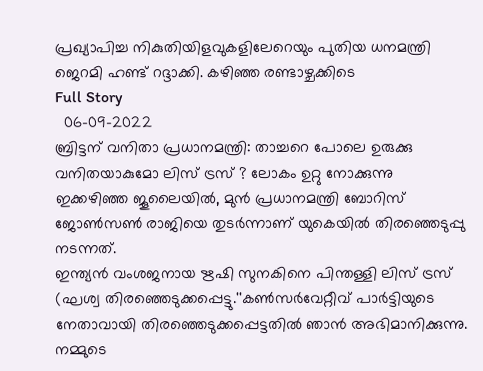പ്രഖ്യാപിച്ച നികുതിയിളവുകളിലേറെയും പുതിയ ധനമന്ത്രി ജെറമി ഹണ്ട് റദ്ദാക്കി. കഴിഞ്ഞ രണ്ടാഴ്ചക്കിടെ
Full Story
  06-09-2022
ബ്രിട്ടന് വനിതാ പ്രധാനമന്ത്രി: താച്ചറെ പോലെ ഉരുക്കു വനിതയാകുമോ ലിസ് ട്രസ് ? ലോകം ഉറ്റു നോക്കുന്നു
ഇക്കഴിഞ്ഞ ജൂലൈയില്‍, മുന്‍ പ്രധാനമന്ത്രി ബോറിസ് ജോണ്‍സണ്‍ രാജിയെ തുടര്‍ന്നാണ് യുകെയില്‍ തിരഞ്ഞെടുപ്പു നടന്നത്.
ഇന്ത്യന്‍ വംശജനായ ഋഷി സുനകിനെ പിന്തള്ളി ലിസ് ട്രസ് (ഘശ്വ തിരഞ്ഞെടുക്കപ്പെട്ടു.''കണ്‍സര്‍വേറ്റീവ് പാര്‍ട്ടിയുടെ നേതാവായി തിരഞ്ഞെടുക്കപ്പെട്ടതില്‍ ഞാന്‍ അഭിമാനിക്കുന്നു. നമ്മുടെ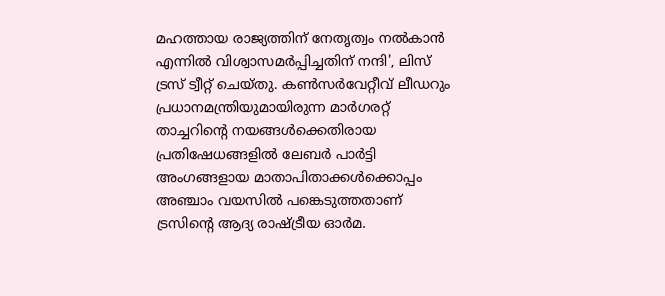മഹത്തായ രാജ്യത്തിന് നേതൃത്വം നല്‍കാന്‍ എന്നില്‍ വിശ്വാസമര്‍പ്പിച്ചതിന് നന്ദി', ലിസ് ട്രസ് ട്വീറ്റ് ചെയ്തു. കണ്‍സര്‍വേറ്റീവ് ലീഡറും പ്രധാനമന്ത്രിയുമായിരുന്ന മാര്‍ഗരറ്റ് താച്ചറിന്റെ നയങ്ങള്‍ക്കെതിരായ പ്രതിഷേധങ്ങളില്‍ ലേബര്‍ പാര്‍ട്ടി അംഗങ്ങളായ മാതാപിതാക്കള്‍ക്കൊപ്പം അഞ്ചാം വയസില്‍ പങ്കെടുത്തതാണ് ട്രസിന്റെ ആദ്യ രാഷ്ട്രീയ ഓര്‍മ.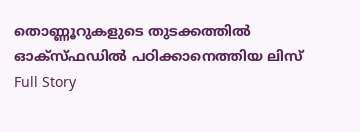തൊണ്ണൂറുകളുടെ തുടക്കത്തില്‍ ഓക്‌സ്ഫഡില്‍ പഠിക്കാനെത്തിയ ലിസ്
Full Story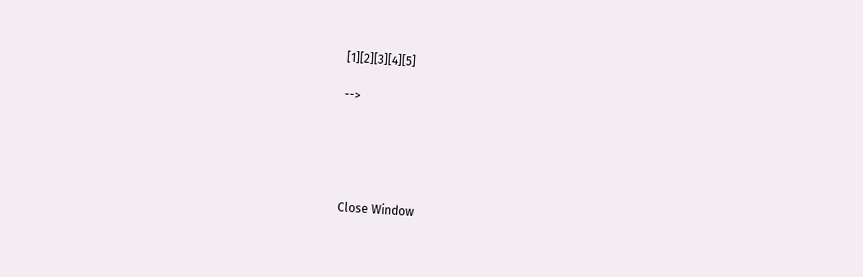[1][2][3][4][5]

-->





Close Window